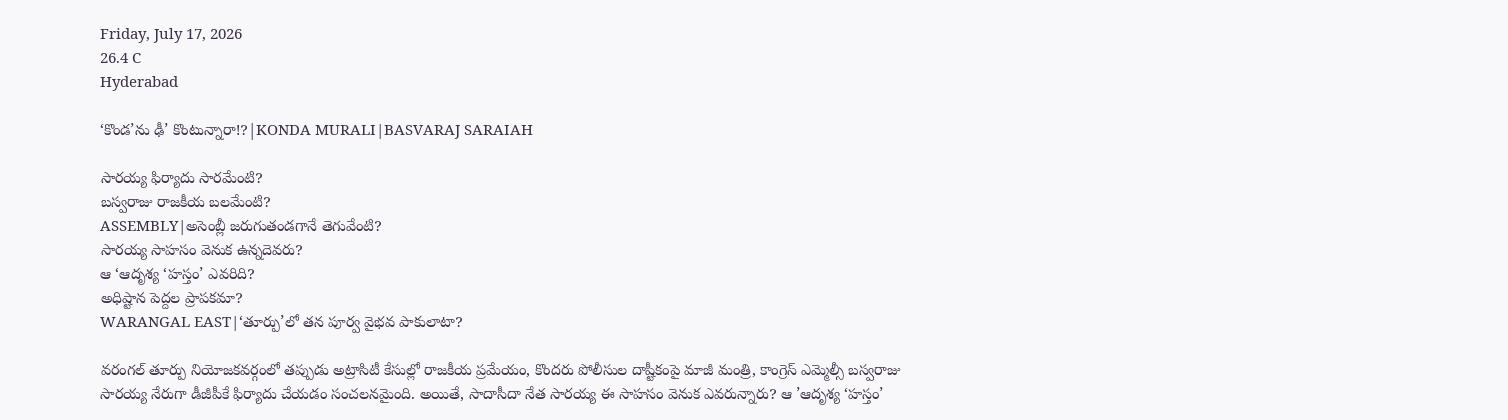Friday, July 17, 2026
26.4 C
Hyderabad

‘కొండ’ను ఢీ’ కొంటున్నారా!?|KONDA MURALI|BASVARAJ SARAIAH

సారయ్య ఫిర్యాదు సారమేంటి?
బస్వరాజు రాజకీయ బలమేంటి?
ASSEMBLY|అసెంబ్లీ జరుగుతండగానే తెగువేంటి?
సారయ్య సాహసం వెనుక ఉన్నదెవరు?
ఆ ‘ఆదృశ్య ‘హస్తం’ ఎవరిది?
అధిష్టాన పెద్దల ప్రాపకమా?
WARANGAL EAST|‘తూర్పు’లో తన పూర్వ వైభవ పాకులాటా?

వరంగల్ తూర్పు నియోజకవర్గంలో తప్పుడు అట్రాసిటీ కేసుల్లో రాజకీయ ప్రమేయం, కొందరు పోలీసుల దాష్టీకంపై మాజీ మంత్రి, కాంగ్రెస్ ఎమ్మెల్సీ బస్వరాజు సారయ్య నేరుగా డీజీపీకే ఫిర్యాదు చేయడం సంచలనమైంది. అయితే, సాదాసీదా నేత సారయ్య ఈ సాహసం వెనుక ఎవరున్నారు? ఆ ’ఆదృశ్య ‘హస్తం’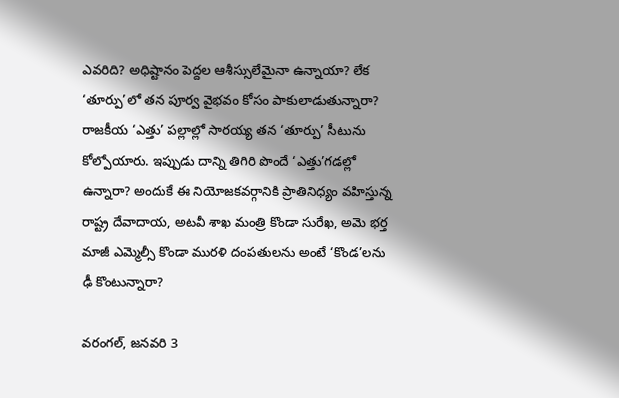ఎవరిది? అధిష్టానం పెద్దల ఆశీస్సులేమైనా ఉన్నాయా? లేక ‘తూర్పు’లో తన పూర్వ వైభవం కోసం పాకులాడుతున్నారా? రాజకీయ ‘ఎత్తు’ పల్లాల్లో సారయ్య తన ‘తూర్పు’ సీటును కోల్పోయారు. ఇప్పుడు దాన్ని తిగిరి పొందే ‘ఎత్తు’గడల్లో ఉన్నారా? అందుకే ఈ నియోజకవర్గానికి ప్రాతినిధ్యం వహిస్తున్న రాష్ట్ర దేవాదాయ, అటవీ శాఖ మంత్రి కొండా సురేఖ, అమె భర్త మాజీ ఎమ్మెల్సీ కొండా మురళి దంపతులను అంటే ‘కొండ’లను ఢీ కొంటున్నారా?

వరంగల్, జనవరి 3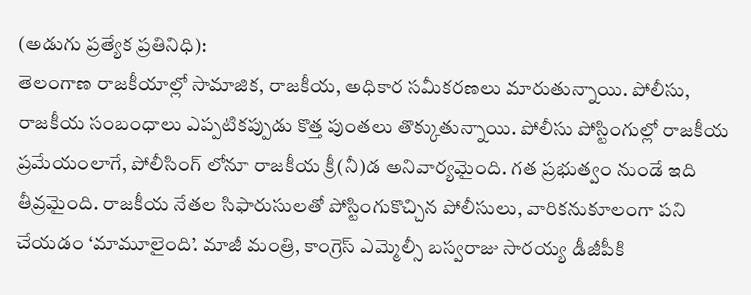(అడుగు ప్రత్యేక ప్రతినిధి):
తెలంగాణ రాజకీయాల్లో సామాజిక, రాజకీయ, అధికార సమీకరణలు మారుతున్నాయి. పోలీసు, రాజకీయ సంబంధాలు ఎప్పటికప్పుడు కొత్త పుంతలు తొక్కుతున్నాయి. పోలీసు పోస్టింగుల్లో రాజకీయ ప్రమేయంలాగే, పోలీసింగ్ లోనూ రాజకీయ క్రీ(నీ)డ అనివార్యమైంది. గత ప్రభుత్వం నుండే ఇది తీవ్రమైంది. రాజకీయ నేతల సిఫారుసులతో పోస్టింగుకొచ్చిన పోలీసులు, వారికనుకూలంగా పని చేయడం ‘మామూలైంది’. మాజీ మంత్రి, కాంగ్రెస్ ఎమ్మెల్సీ బస్వరాజు సారయ్య డీజీపీకి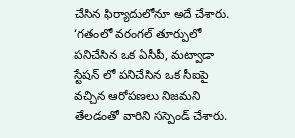చేసిన ఫిర్యాదులోనూ అదే చేశారు. ‘గతంలో వరంగల్‌ తూర్పులో పనిచేసిన ఒక ఏసీపీ, మట్వాడా స్టేషన్ లో పనిచేసిన ఒక సీఐపై వచ్చిన ఆరోపణలు నిజమని తేలడంతో వారిని సస్పెండ్ చేశారు.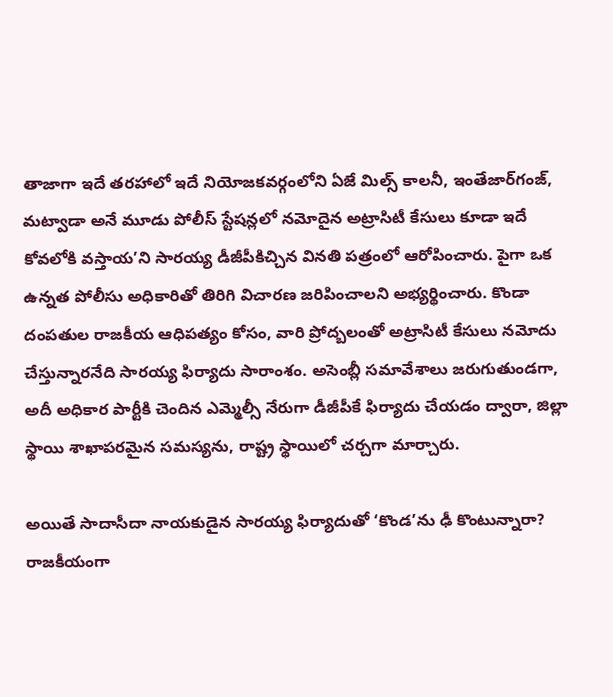తాజాగా ఇదే తరహాలో ఇదే నియోజకవర్గంలోని ఏజే మిల్స్ కాలనీ, ఇంతేజార్‌గంజ్, మట్వాడా అనే మూడు పోలీస్ స్టేషన్లలో నమోదైన అట్రాసిటీ కేసులు కూడా ఇదే కోవలోకి వస్తాయ’ని సారయ్య డీజీపీకిచ్చిన వినతి పత్రంలో ఆరోపించారు. పైగా ఒక ఉన్నత పోలీసు అధికారితో తిరిగి విచారణ జరిపించాలని అభ్యర్థించారు. కొండా దంపతుల రాజకీయ ఆధిపత్యం కోసం, వారి ప్రోద్బలంతో అట్రాసిటీ కేసులు నమోదు చేస్తున్నారనేది సారయ్య ఫిర్యాదు సారాంశం. అసెంబ్లీ సమావేశాలు జరుగుతుండగా, అదీ అధికార పార్టీకి చెందిన ఎమ్మెల్సీ నేరుగా డీజీపీకే ఫిర్యాదు చేయడం ద్వారా, జిల్లా స్థాయి శాఖాపరమైన సమస్యను, రాష్ట్ర స్థాయిలో చర్చగా మార్చారు.

అయితే సాదాసీదా నాయకుడైన సారయ్య ఫిర్యాదుతో ‘కొండ’ను ఢీ కొంటున్నారా? రాజకీయంగా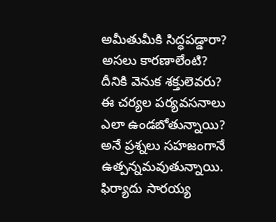అమీతుమీకి సిద్ధపడ్డారా? అసలు కారణాలేంటి? దీనికి వెనుక శక్తులెవరు? ఈ చర్యల పర్యవసనాలు ఎలా ఉండబోతున్నాయి? అనే ప్రశ్నలు సహజంగానే ఉత్పన్నమవుతున్నాయి.
ఫిర్యాదు సారయ్య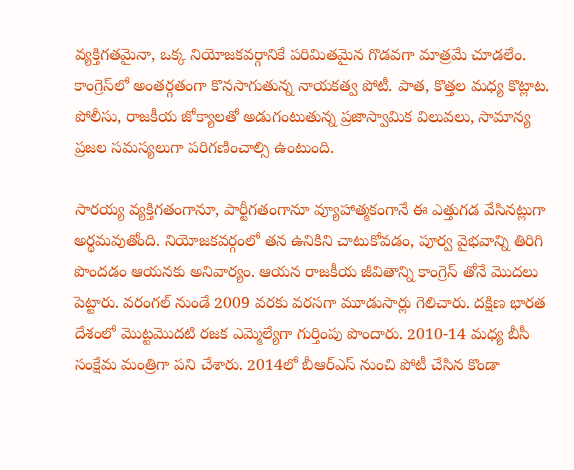వ్యక్తిగతమైనా, ఒక్క నియోజకవర్గానికే పరిమితమైన గొడవగా మాత్రమే చూడలేం. కాంగ్రెస్‌లో అంతర్గతంగా కొనసాగుతున్న నాయకత్వ పోటీ. పాత, కొత్తల మధ్య కొట్లాట. పోలీసు, రాజకీయ జోక్యాలతో అడుగంటుతున్న ప్రజాస్వామిక విలువలు, సామాన్య ప్రజల సమస్యలుగా పరిగణించాల్సి ఉంటుంది.

సారయ్య వ్యక్తిగతంగానూ, పార్టీగతంగానూ వ్యూహాత్మకంగానే ఈ ఎత్తుగడ వేసినట్లుగా అర్థమవుతోంది. నియోజకవర్గంలో తన ఉనికిని చాటుకోవడం, పూర్వ వైభవాన్ని తిరిగి పొందడం ఆయనకు అనివార్యం. ఆయన రాజకీయ జీవితాన్ని కాంగ్రెస్ తోనే మొదలు పెట్టారు. వరంగల్ నుండే 2009 వరకు వరసగా మూడుసార్లు గెలిచారు. దక్షిణ భారత దేశంలో మొట్టమొదటి రజక ఎమ్మెల్యేగా గుర్తింపు పొందారు. 2010-14 మధ్య బీసీ సంక్షేమ మంత్రిగా పని చేశారు. 2014లో బీఆర్ఎస్ నుంచి పోటీ చేసిన కొండా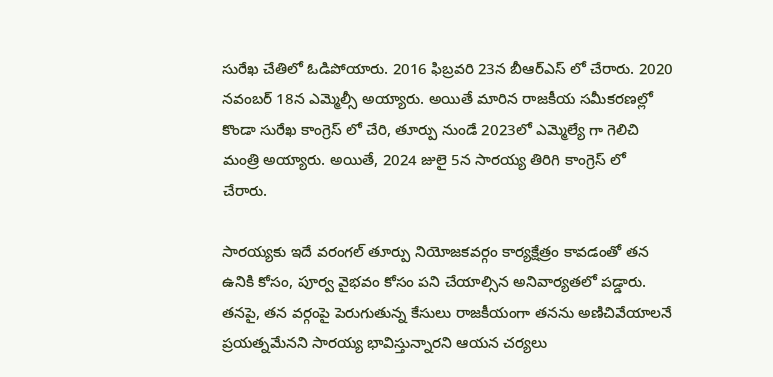సురేఖ చేతిలో ఓడిపోయారు. 2016 ఫిబ్రవరి 23న బీఆర్ఎస్ లో చేరారు. 2020 నవంబర్ 18న ఎమ్మెల్సీ అయ్యారు. అయితే మారిన రాజకీయ సమీకరణల్లో కొండా సురేఖ కాంగ్రెస్ లో చేరి, తూర్పు నుండే 2023లో ఎమ్మెల్యే గా గెలిచి మంత్రి అయ్యారు. అయితే, 2024 జులై 5న సారయ్య తిరిగి కాంగ్రెస్ లో చేరారు.

సారయ్యకు ఇదే వరంగల్ తూర్పు నియోజకవర్గం కార్యక్షేత్రం కావడంతో తన ఉనికి కోసం, పూర్వ వైభవం కోసం పని చేయాల్సిన అనివార్యతలో పడ్డారు. తనపై, తన వర్గంపై పెరుగుతున్న కేసులు రాజకీయంగా తనను అణిచివేయాలనే ప్రయత్నమేనని సారయ్య భావిస్తున్నారని ఆయన చర్యలు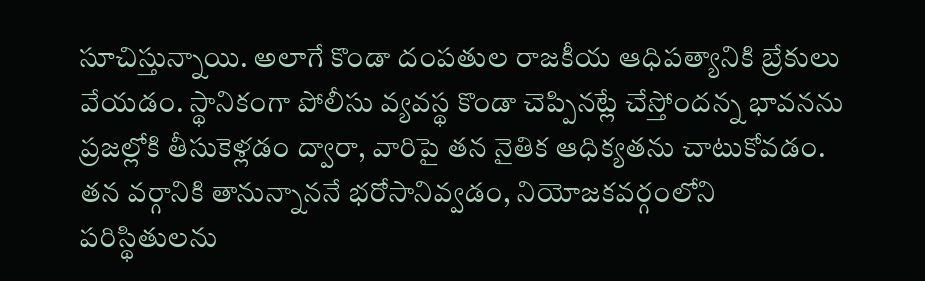సూచిస్తున్నాయి. అలాగే కొండా దంపతుల రాజకీయ ఆధిపత్యానికి బ్రేకులు వేయడం. స్థానికంగా పోలీసు వ్యవస్థ కొండా చెప్పినట్లే చేస్తోందన్న భావనను ప్రజల్లోకి తీసుకెళ్లడం ద్వారా, వారిపై తన నైతిక ఆధిక్యతను చాటుకోవడం. తన వర్గానికి తానున్నాననే భరోసానివ్వడం, నియోజకవర్గంలోని పరిస్థితులను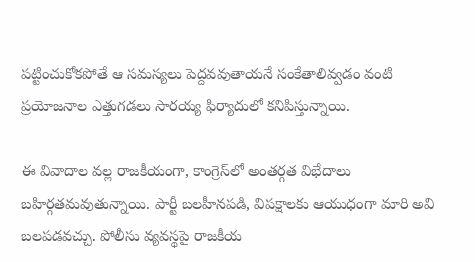పట్టించుకోకపోతే ఆ సమస్యలు పెద్దవవుతాయనే సంకేతాలివ్వడం వంటి ప్రయోజనాల ఎత్తుగడలు సారయ్య ఫిర్యాదులో కనిపిస్తున్నాయి.

ఈ వివాదాల వల్ల రాజకీయంగా, కాంగ్రెస్‌లో అంతర్గత విభేదాలు బహిర్గతమవుతున్నాయి. పార్టీ బలహీనపడి, విపక్షాలకు ఆయుధంగా మారి అవి బలపడవచ్చు. పోలీసు వ్యవస్థపై రాజకీయ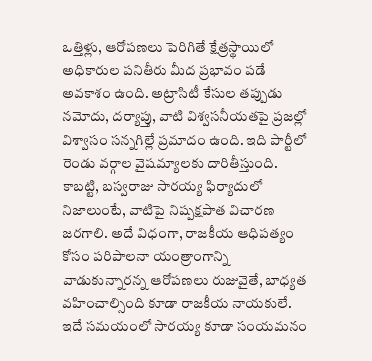ఒత్తిళ్లు, ఆరోపణలు పెరిగితే క్షేత్రస్థాయిలో అధికారుల పనితీరు మీద ప్రభావం పడే అవకాశం ఉంది. అట్రాసిటీ కేసుల తప్పుడు నమోదు, దర్యాప్తు, వాటి విశ్వసనీయతపై ప్రజల్లో విశ్వాసం సన్నగిల్లే ప్రమాదం ఉంది. ఇది పార్టీలో రెండు వర్గాల వైషమ్యాలకు దారితీస్తుంది. కాబట్టి, బస్వరాజు సారయ్య ఫిర్యాదులో నిజాలుంటే, వాటిపై నిష్పక్షపాత విచారణ జరగాలి. అదే విధంగా, రాజకీయ ఆధిపత్యం కోసం పరిపాలనా యంత్రాంగాన్ని వాడుకున్నారన్న ఆరోపణలు రుజువైతే, బాధ్యత వహించాల్సింది కూడా రాజకీయ నాయకులే. ఇదే సమయంలో సారయ్య కూడా సంయమనం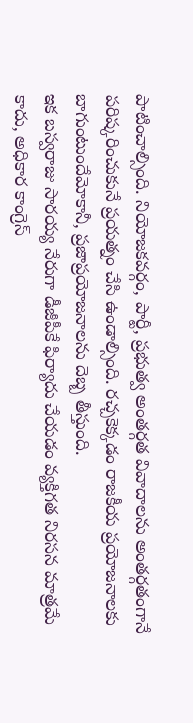పాటించాల్సింది. నియోజకవర్గం, పార్టీ, ప్రభుత్వ అంతర్గత వివాదాలను అంతర్గతంగానే పరిష్కరించుకునే ప్రయత్నం చేసి ఉండాల్సింది. రచ్చకెక్కడం రాజకీయ ప్రయోజనాలకు బాగుంటుందేమోకానీ, ప్రజాప్రయోజనాలను దెబ్బ తీస్తుంది.
ఇక బస్వరాజు సారయ్య నేరుగా డీజీపీకే ఫిర్యాదు చేయడం వ్యక్తిగత నిరసన మాత్రమే కాదు, అధికార కాంగ్రెస్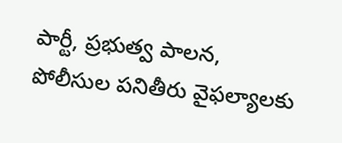పార్టీ, ప్రభుత్వ పాలన, పోలీసుల పనితీరు వైఫల్యాలకు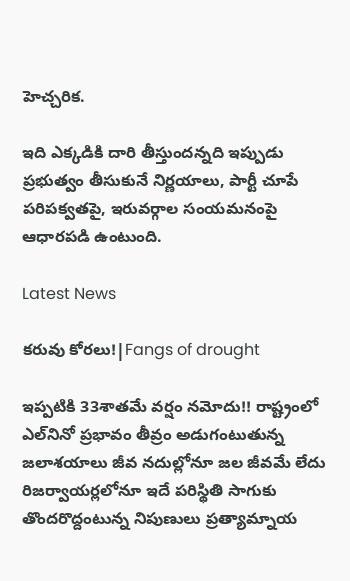హెచ్చరిక.

ఇది ఎక్కడికి దారి తీస్తుందన్నది ఇప్పుడు ప్రభుత్వం తీసుకునే నిర్ణయాలు, పార్టీ చూపే పరిపక్వతపై, ఇరువర్గాల సంయమనంపై ఆధారపడి ఉంటుంది.

Latest News

కరువు కోరలు!|Fangs of drought

ఇప్పటికి 33శాతమే వర్షం నమోదు!! రాష్ట్రంలో ఎల్‌నినో ప్రభావం తీవ్రం అడుగంటుతున్న జలాశయాలు జీవ నదుల్లోనూ జల జీవమే లేదు రిజర్వాయర్లలోనూ ఇదే పరిస్థితి సాగుకు తొందరొద్దంటున్న నిపుణులు ప్రత్యామ్నాయ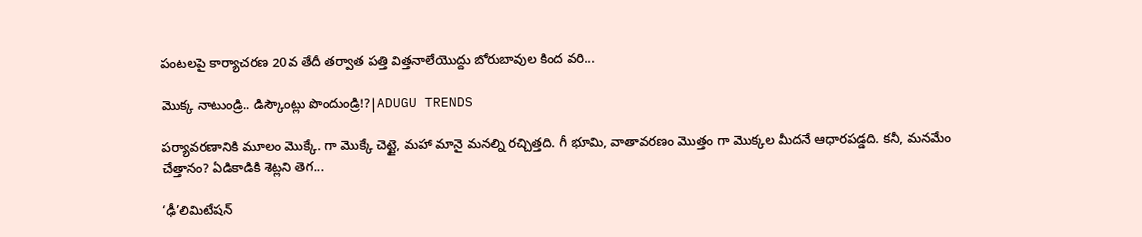పంటలపై కార్యాచరణ 20వ తేదీ తర్వాత పత్తి విత్తనాలేయొద్దు బోరుబావుల కింద వరి...

మొక్క నాటుండ్రి.. డిస్కౌంట్లు పొందుండ్రి!?|ADUGU TRENDS

పర్యావరణానికి మూలం మొక్కే. గా మొక్కే చెట్టై, మహా మానై మనల్ని రచ్చిత్తది. గీ భూమి, వాతావరణం మొత్తం గా మొక్కల మీదనే ఆధారపడ్డది. కనీ, మనమేం చేత్తానం? ఏడికాడికి శెట్లని తెగ...

‘ఢీ’లిమిటేషన్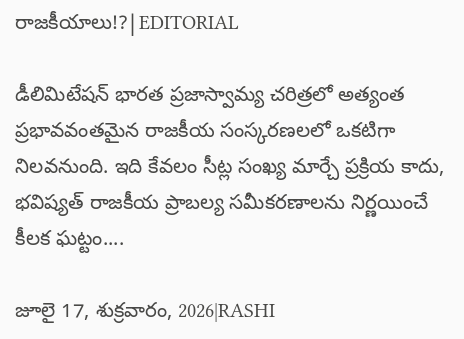రాజకీయాలు!?|EDITORIAL

డీలిమిటేషన్ భారత ప్రజాస్వామ్య చరిత్రలో అత్యంత ప్రభావవంతమైన రాజకీయ సంస్కరణలలో ఒకటిగా నిలవనుంది. ఇది కేవలం సీట్ల సంఖ్య మార్చే ప్రక్రియ కాదు, భవిష్యత్ రాజకీయ ప్రాబల్య సమీకరణాలను నిర్ణయించే కీలక ఘట్టం....

జూలై 17, శుక్రవారం, 2026|RASHI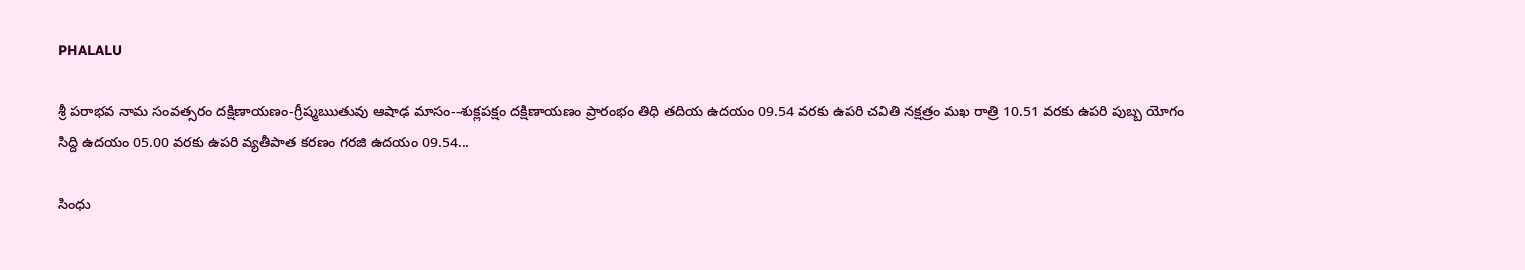PHALALU

శ్రీ పరాభవ నామ సంవత్సరం దక్షిణాయణం-గ్రీష్మఋతువు ఆషాఢ మాసం--శుక్లపక్షం దక్షిణాయణం ప్రారంభం తిధి తదియ ఉదయం 09.54 వరకు ఉపరి చవితి నక్షత్రం మఖ రాత్రి 10.51 వరకు ఉపరి పుబ్బ యోగం సిద్ది ఉదయం 05.00 వరకు ఉపరి వ్యతీపాత కరణం గరజి ఉదయం 09.54...

సింధు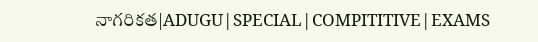నాగరికత|ADUGU|SPECIAL|COMPITITIVE|EXAMS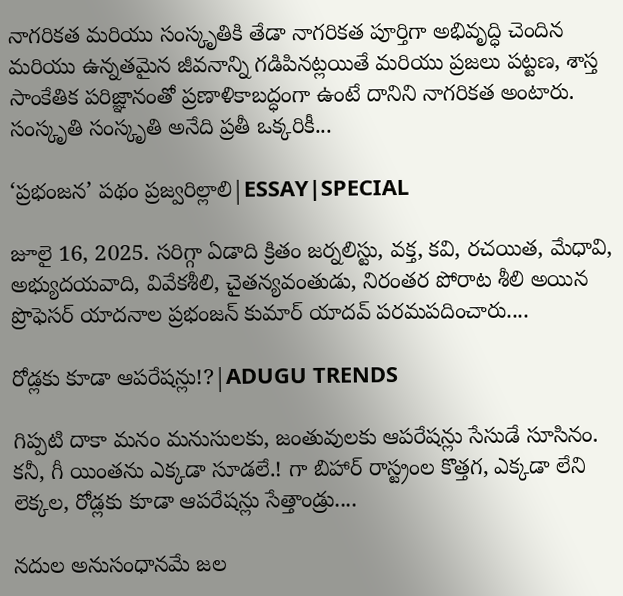నాగరికత మరియు సంస్కృతికి తేడా నాగరికత పూర్తిగా అభివృద్ధి చెందిన మరియు ఉన్నతమైన జీవనాన్ని గడిపినట్లయితే మరియు ప్రజలు పట్టణ, శాస్త సాంకేతిక పరిజ్ఞానంతో ప్రణాళికాబద్ధంగా ఉంటే దానిని నాగరికత అంటారు. సంస్కృతి సంస్కృతి అనేది ప్రతీ ఒక్కరికీ...

‘ప్రభంజన’ పథం ప్రజ్వరిల్లాలి|ESSAY|SPECIAL

జూలై 16, 2025. సరిగ్గా ఏడాది క్రితం జర్నలిస్టు, వక్త, కవి, రచయిత, మేధావి, అభ్యుదయవాది, వివేకశీలి, చైతన్యవంతుడు, నిరంతర పోరాట శీలి అయిన ప్రొఫెసర్ యాదనాల ప్రభంజన్ కుమార్ యాదవ్ పరమపదించారు....

రోడ్లకు కూడా ఆపరేషన్లు!?|ADUGU TRENDS

గిప్పటి దాకా మనం మనుసులకు, జంతువులకు ఆపరేషన్లు సేసుడే సూసినం. కనీ, గీ యింతను ఎక్కడా సూడలే.! గా బిహార్ రాస్ట్రంల కొత్తగ, ఎక్కడా లేని లెక్కల, రోడ్లకు కూడా ఆపరేషన్లు సేత్తాండ్రు....

నదుల అనుసంధానమే జల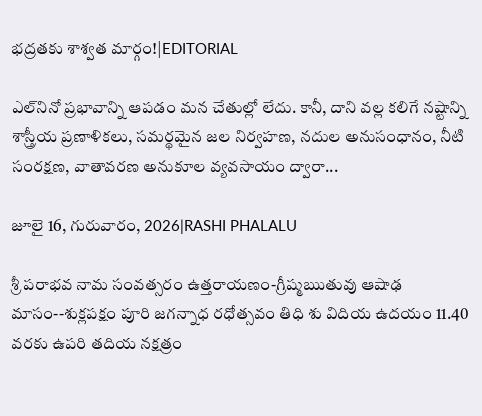భద్రతకు శాశ్వత మార్గం!|EDITORIAL

ఎల్‌నినో ప్రభావాన్ని ఆపడం మన చేతుల్లో లేదు. కానీ, దాని వల్ల కలిగే నష్టాన్ని శాస్త్రీయ ప్రణాళికలు, సమర్థమైన జల నిర్వహణ, నదుల అనుసంధానం, నీటి సంరక్షణ, వాతావరణ అనుకూల వ్యవసాయం ద్వారా...

జూలై 16, గురువారం, 2026|RASHI PHALALU

శ్రీ పరాభవ నామ సంవత్సరం ఉత్తరాయణం-గ్రీష్మఋతువు ఆషాఢ మాసం--శుక్లపక్షం పూరి జగన్నాధ రధోత్సవం తిధి శు విదియ ఉదయం 11.40 వరకు ఉపరి తదియ నక్షత్రం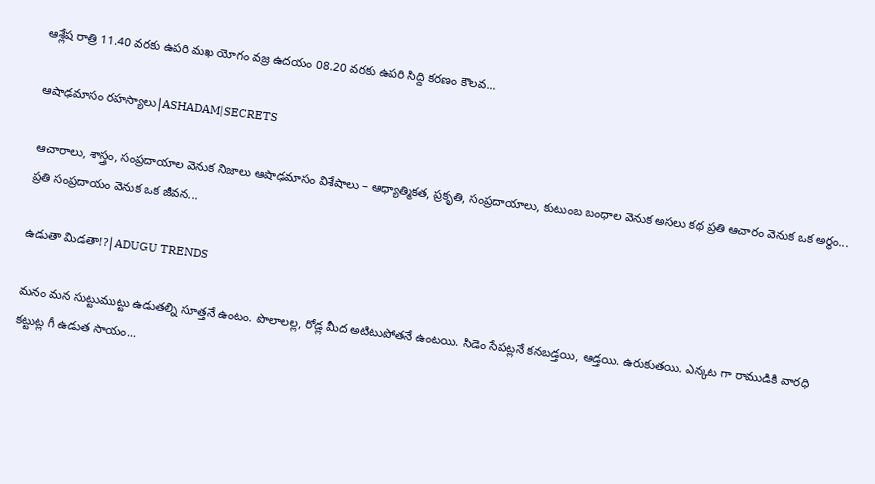ఆశ్లేష రాత్రి 11.40 వరకు ఉపరి మఖ యోగం వజ్ర ఉదయం 08.20 వరకు ఉపరి సిద్ది కరణం కౌలవ...

ఆషాఢమాసం రహస్యాలు|ASHADAM|SECRETS

ఆచారాలు, శాస్త్రం, సంప్రదాయాల వెనుక నిజాలు ఆషాఢమాసం విశేషాలు – ఆధ్యాత్మికత, ప్రకృతి, సంప్రదాయాలు, కుటుంబ బంధాల వెనుక అసలు కథ ప్రతి ఆచారం వెనుక ఒక అర్థం... ప్రతి సంప్రదాయం వెనుక ఒక జీవన...

ఉడుతా మిడతా!?|ADUGU TRENDS

మనం మన సుట్టుముట్టు ఉడుతల్ని సూత్తనే ఉంటం. పొలాలల్ల, రోడ్ల మీద అటిటుపోతనే ఉంటయి. సిడెం సేపట్లనే కనబడ్తయి, ఆడ్తయి. ఉరుకుతయి. ఎన్కట గా రాముడికి వారధి కట్టుట్ల గీ ఉడుత సాయం...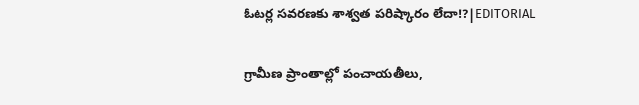ఓటర్ల సవరణకు శాశ్వత పరిష్కారం లేదా!?|EDITORIAL

గ్రామీణ ప్రాంతాల్లో పంచాయతీలు,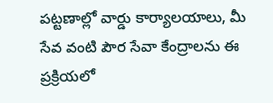పట్టణాల్లో వార్డు కార్యాలయాలు, మీ సేవ వంటి పౌర సేవా కేంద్రాలను ఈ ప్రక్రియలో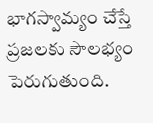భాగస్వామ్యం చేస్తే ప్రజలకు సౌలభ్యం పెరుగుతుంది.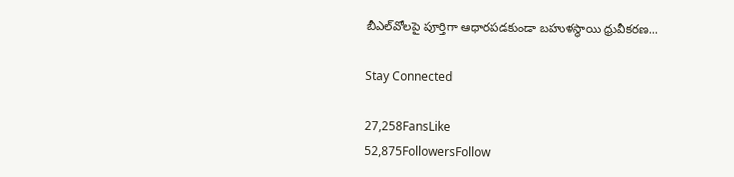బీఎల్‌వోలపై పూర్తిగా ఆధారపడకుండా బహుళస్థాయి ధ్రువీకరణ...

Stay Connected

27,258FansLike
52,875FollowersFollow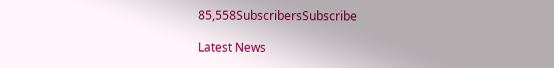85,558SubscribersSubscribe

Latest News